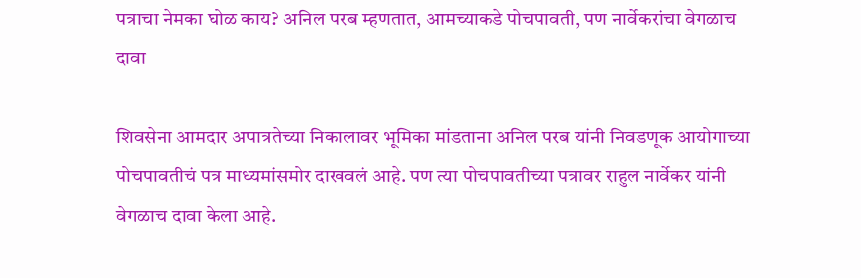पत्राचा नेमका घोळ काय? अनिल परब म्हणतात, आमच्याकडे पोचपावती, पण नार्वेकरांचा वेगळाच दावा

शिवसेना आमदार अपात्रतेच्या निकालावर भूमिका मांडताना अनिल परब यांनी निवडणूक आयोगाच्या पोचपावतीचं पत्र माध्यमांसमोर दाखवलं आहे. पण त्या पोचपावतीच्या पत्रावर राहुल नार्वेकर यांनी वेगळाच दावा केला आहे.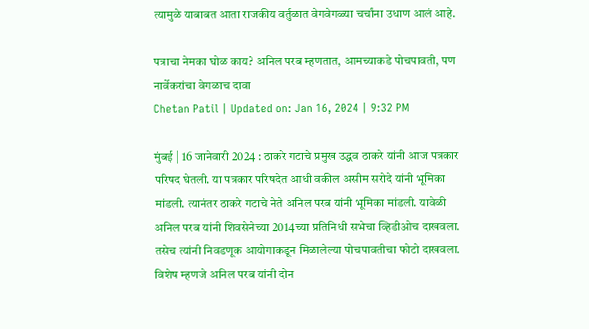त्यामुळे याबाबत आता राजकीय वर्तुळात वेगवेगळ्या चर्चांना उधाण आलं आहे.

पत्राचा नेमका घोळ काय? अनिल परब म्हणतात, आमच्याकडे पोचपावती, पण नार्वेकरांचा वेगळाच दावा
Chetan Patil | Updated on: Jan 16, 2024 | 9:32 PM

मुंबई | 16 जानेवारी 2024 : ठाकरे गटाचे प्रमुख उद्धव ठाकरे यांनी आज पत्रकार परिषद घेतली. या पत्रकार परिषदेत आधी वकील असीम सरोदे यांनी भूमिका मांडली. त्यानंतर ठाकरे गटाचे नेते अनिल परब यांनी भूमिका मांडली. यावेळी अनिल परब यांनी शिवसेनेच्या 2014च्या प्रतिनिधी सभेचा व्हिडीओच दाखवला. तसेच त्यांनी निवडणूक आयोगाकडून मिळालेल्या पोचपावतीचा फोटो दाखवला. विशेष म्हणजे अनिल परब यांनी दोन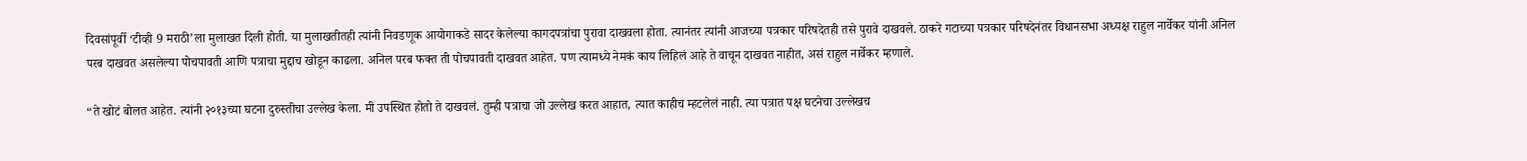दिवसांपूर्वी ‘टीव्ही 9 मराठी’ला मुलाखत दिली होती. या मुलाखतीतही त्यांनी निवडणूक आयोगाकडे सादर केलेल्या कागदपत्रांचा पुरावा दाखवला होता. त्यानंतर त्यांनी आजच्या पत्रकार परिषदेतही तसे पुरावे दाखवले. ठाकरे गटाच्या पत्रकार परिषदेनंतर विधानसभा अध्यक्ष राहुल नार्वेकर यांनी अनिल परब दाखवत असलेल्या पोचपावती आणि पत्राचा मुद्दाच खोडून काढला. अनिल परब फक्त ती पोचपावती दाखवत आहेत. पण त्यामध्ये नेमकं काय लिहिलं आहे ते वाचून दाखवत नाहीत, असं राहुल नार्वेकर म्हणाले.

“ते खोटं बोलत आहेत. त्यांनी २०१३च्या घटना दुरुस्तीचा उल्लेख केला. मी उपस्थित होतो ते दाखवलं. तुम्ही पत्राचा जो उल्लेख करत आहात, त्यात काहीच म्हटलेलं नाही. त्या पत्रात पक्ष घटनेचा उल्लेखच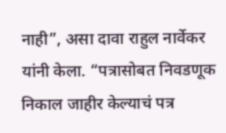नाही”, असा दावा राहुल नार्वेकर यांनी केला. “पत्रासोबत निवडणूक निकाल जाहीर केल्याचं पत्र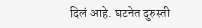दिलं आहे. घटनेत दुरुस्ती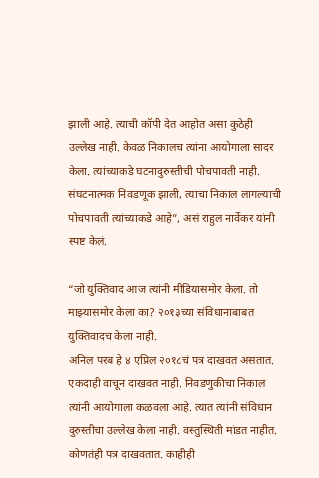झाली आहे. त्याची कॉपी देत आहोत असा कुठेही उल्लेख नाही. केवळ निकालच त्यांना आयोगाला सादर केला. त्यांच्याकडे घटनादुरुस्तीची पोचपावती नाही. संघटनात्मक निवडणूक झाली, त्याचा निकाल लागल्याची पोचपावती त्यांच्याकडे आहे”, असं राहुल नार्वेकर यांनी स्पष्ट केलं.

“जो युक्तिवाद आज त्यांनी मीडियासमोर केला. तो माझ्यासमोर केला का? २०१३च्या संविधानाबाबत युक्तिवादच केला नाही.
अनिल परब हे ४ एप्रिल २०१८चं पत्र दाखवत असतात. एकदाही वाचून दाखवत नाही. निवडणुकीचा निकाल त्यांनी आयोगाला कळवला आहे. त्यात त्यांनी संविधान दुरुस्तीचा उल्लेख केला नाही. वस्तुस्थिती मांडत नाहीत. कोणतंही पत्र दाखवतात. काहीही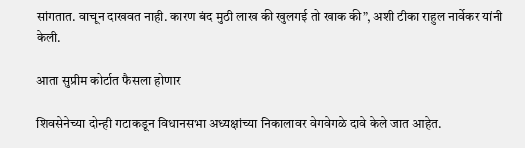सांगतात. वाचून दाखवत नाही. कारण बंद मुठी लाख की खुलगई तो खाक की”, अशी टीका राहुल नार्वेकर यांनी केली.

आता सुप्रीम कोर्टात फैसला होणार

शिवसेनेच्या दोन्ही गटाकडून विधानसभा अध्यक्षांच्या निकालावर वेगवेगळे दावे केले जात आहेत.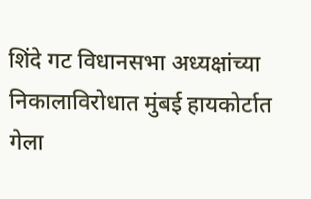शिंदे गट विधानसभा अध्यक्षांच्या निकालाविरोधात मुंबई हायकोर्टात गेला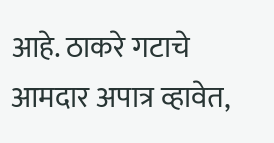आहे. ठाकरे गटाचे आमदार अपात्र व्हावेत,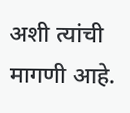अशी त्यांची मागणी आहे.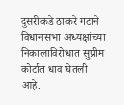दुसरीकडे ठाकरे गटाने विधानसभा अध्यक्षांच्या निकालाविरोधात सुप्रीम कोर्टात धाव घेतली आहे.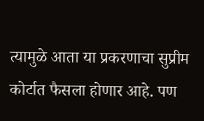त्यामुळे आता या प्रकरणाचा सुप्रीम कोर्टात फैसला होणार आहे. पण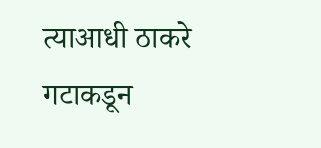त्याआधी ठाकरे गटाकडून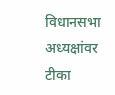विधानसभा अध्यक्षांवर टीका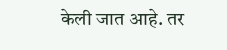केली जात आहे. तर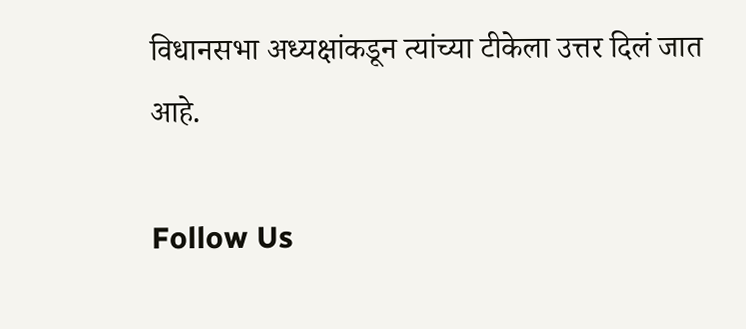विधानसभा अध्यक्षांकडून त्यांच्या टीकेला उत्तर दिलं जात आहे.

Follow Us